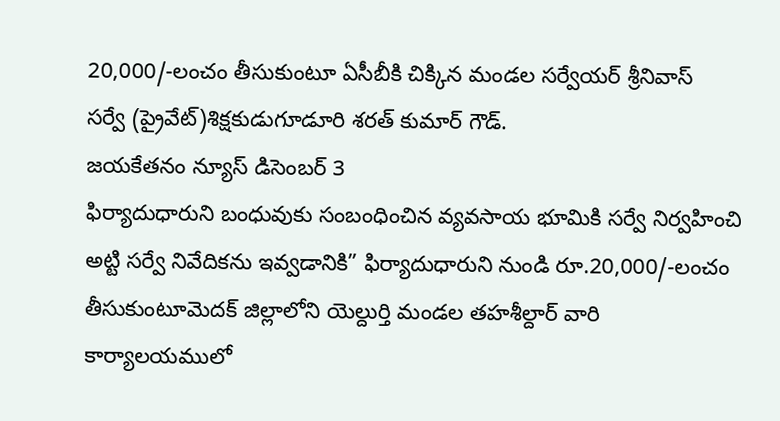20,000/-లంచం తీసుకుంటూ ఏసీబీకి చిక్కిన మండల సర్వేయర్ శ్రీనివాస్
సర్వే (ప్రైవేట్)శిక్షకుడుగూడూరి శరత్ కుమార్ గౌడ్.
జయకేతనం న్యూస్ డిసెంబర్ 3
ఫిర్యాదుధారుని బంధువుకు సంబంధించిన వ్యవసాయ భూమికి సర్వే నిర్వహించి అట్టి సర్వే నివేదికను ఇవ్వడానికి” ఫిర్యాదుధారుని నుండి రూ.20,000/-లంచం తీసుకుంటూమెదక్ జిల్లాలోని యెల్దుర్తి మండల తహశీల్దార్ వారి కార్యాలయములో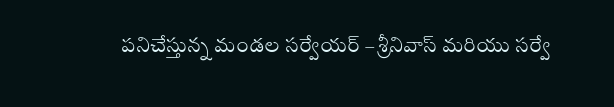పనిచేస్తున్న మండల సర్వేయర్ – శ్రీనివాస్ మరియు సర్వే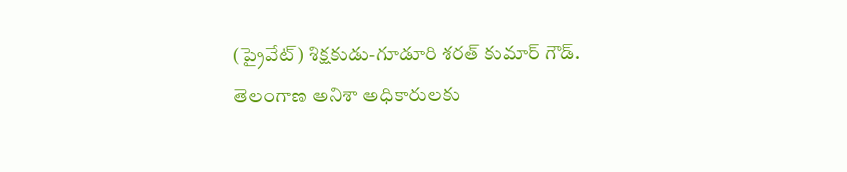(ప్రైవేట్) శిక్షకుడు-గూడూరి శరత్ కుమార్ గౌడ్.
తెలంగాణ అనిశా అధికారులకు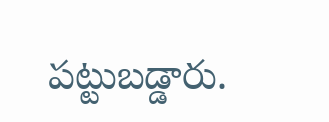పట్టుబడ్డారు.